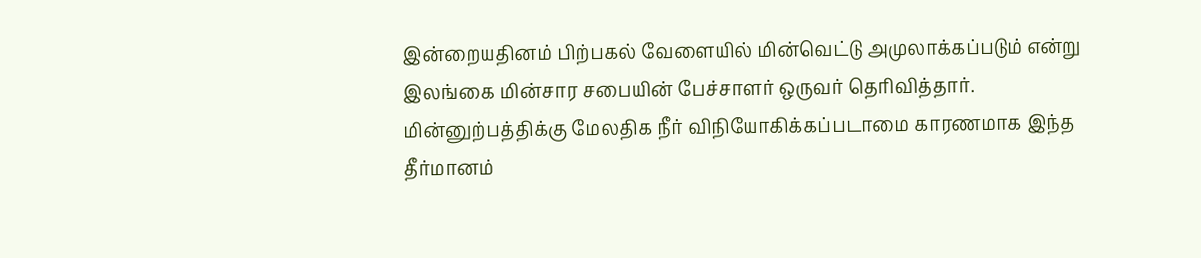இன்றையதினம் பிற்பகல் வேளையில் மின்வெட்டு அமுலாக்கப்படும் என்று இலங்கை மின்சார சபையின் பேச்சாளர் ஒருவர் தெரிவித்தார்.
மின்னுற்பத்திக்கு மேலதிக நீர் விநியோகிக்கப்படாமை காரணமாக இந்த தீர்மானம்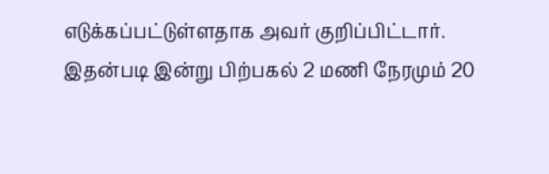எடுக்கப்பட்டுள்ளதாக அவர் குறிப்பிட்டார்.
இதன்படி இன்று பிற்பகல் 2 மணி நேரமும் 20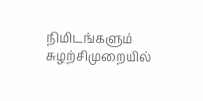நிமிடங்களும் சுழற்சிமுறையில்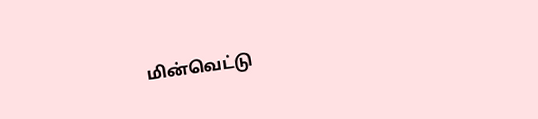மின்வெட்டு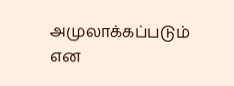அமுலாக்கப்படும் என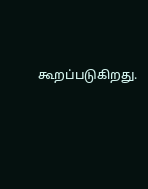கூறப்படுகிறது.